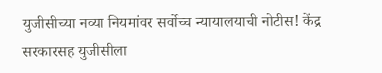युजीसीच्या नव्या नियमांवर सर्वोच्च न्यायालयाची नोटीस! केंद्र सरकारसह युजीसीला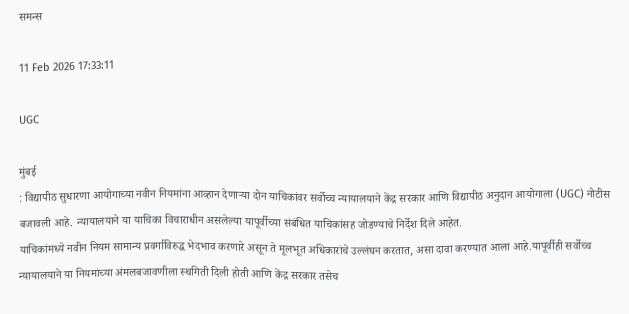समन्स

11 Feb 2026 17:33:11

UGC

मुंबई
: विद्यापीठ सुधारणा आयोगाच्या नवीन नियमांना आव्हान देणाऱ्या दोन याचिकांवर सर्वोच्च न्यायालयाने केंद्र सरकार आणि विद्यापीठ अनुदान आयोगाला (UGC) नोटीस बजावली आहे. न्यायालयाने या याचिका विचाराधीन असलेल्या यापूर्वीच्या संबंधित याचिकांसह जोडण्याचे निर्देश दिले आहेत.
याचिकांमध्ये नवीन नियम सामान्य प्रवर्गाविरुद्ध भेदभाव करणारे असून ते मूलभूत अधिकारांचे उल्लंघन करतात, असा दावा करण्यात आला आहे.यापूर्वीही सर्वोच्च न्यायालयाने या नियमांच्या अंमलबजावणीला स्थगिती दिली होती आणि केंद्र सरकार तसेच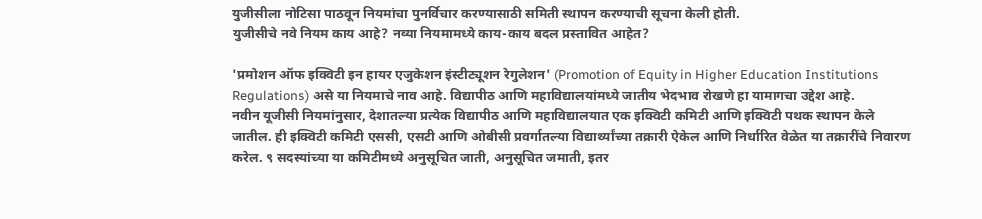युजीसीला नोटिसा पाठवून नियमांचा पुनर्विचार करण्यासाठी समिती स्थापन करण्याची सूचना केली होती.
युजीसीचे नवे नियम काय आहे? नव्या नियमामध्ये काय-काय बदल प्रस्तावित आहेत?

'प्रमोशन ऑफ इक्विटी इन हायर एजुकेशन इंस्टीट्यूशन रेगुलेशन' (Promotion of Equity in Higher Education Institutions Regulations) असे या नियमाचे नाव आहे. विद्यापीठ आणि महाविद्यालयांमध्ये जातीय भेदभाव रोखणे हा यामागचा उद्देश आहे.
नवीन यूजीसी नियमांनुसार, देशातल्या प्रत्येक विद्यापीठ आणि महाविद्यालयात एक इक्विटी कमिटी आणि इक्विटी पथक स्थापन केले जातील. ही इक्विटी कमिटी एससी, एसटी आणि ओबीसी प्रवर्गातल्या विद्यार्थ्यांच्या तक्रारी ऐकेल आणि निर्धारित वेळेत या तक्रारींचे निवारण करेल. ९ सदस्यांच्या या कमिटीमध्ये अनुसूचित जाती, अनुसूचित जमाती, इतर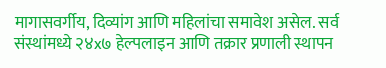मागासवर्गीय, दिव्यांग आणि महिलांचा समावेश असेल. सर्व संस्थांमध्ये २४x७ हेल्पलाइन आणि तक्रार प्रणाली स्थापन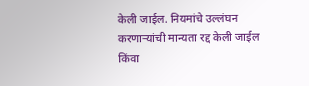केली जाईल. नियमांचे उल्लंघन करणाऱ्यांची मान्यता रद्द केली जाईल किंवा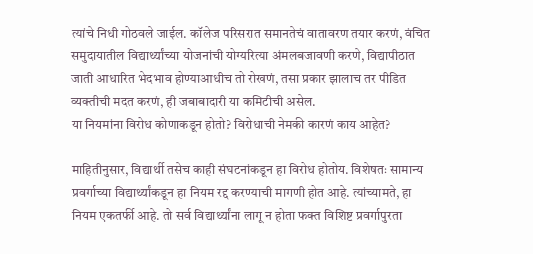त्यांचे निधी गोठवले जाईल. कॉलेज परिसरात समानतेचं वातावरण तयार करणं, वंचित समुदायातील विद्यार्थ्यांच्या योजनांची योग्यरित्या अंमलबजावणी करणे, विद्यापीठात जाती आधारित भेदभाव होण्याआधीच तो रोखणं, तसा प्रकार झालाच तर पीडित व्यक्तीची मदत करणं, ही जबाबादारी या कमिटीची असेल.
या नियमांना विरोध कोणाकडून होतो? विरोधाची नेमकी कारणं काय आहेत?

माहितीनुसार, विद्यार्थी तसेच काही संघटनांकडून हा विरोध होतोय. विशेषतः सामान्य प्रवर्गाच्या विद्यार्थ्यांकडून हा नियम रद्द करण्याची मागणी होत आहे. त्यांच्यामते, हा नियम एकतर्फी आहे. तो सर्व विद्यार्थ्यांना लागू न होता फक्त विशिष्ट प्रवर्गापुरता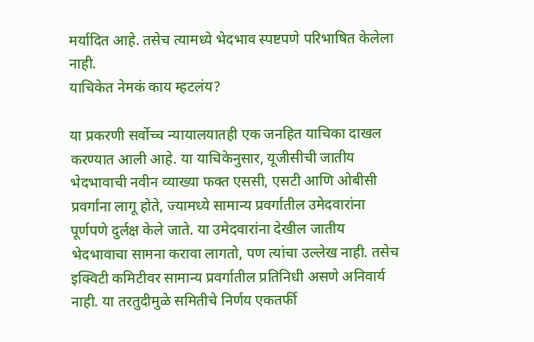मर्यादित आहे. तसेच त्यामध्ये भेदभाव स्पष्टपणे परिभाषित केलेला नाही.
याचिकेत नेमकं काय म्हटलंय?

या प्रकरणी सर्वोच्च न्यायालयातही एक जनहित याचिका दाखल करण्यात आली आहे. या याचिकेनुसार, यूजीसीची जातीय भेदभावाची नवीन व्याख्या फक्त एससी, एसटी आणि ओबीसी प्रवर्गांना लागू होते, ज्यामध्ये सामान्य प्रवर्गातील उमेदवारांना पूर्णपणे दुर्लक्ष केले जाते. या उमेदवारांना देखील जातीय भेदभावाचा सामना करावा लागतो, पण त्यांचा उल्लेख नाही. तसेच इक्विटी कमिटीवर सामान्य प्रवर्गातील प्रतिनिधी असणे अनिवार्य नाही. या तरतुदीमुळे समितीचे निर्णय एकतर्फी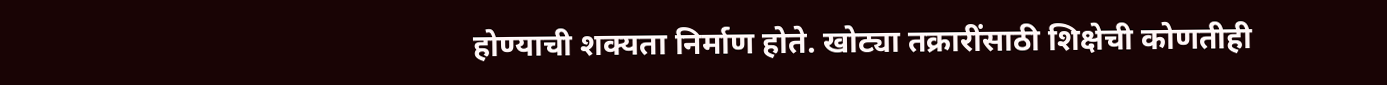होण्याची शक्यता निर्माण होते. खोट्या तक्रारींसाठी शिक्षेची कोणतीही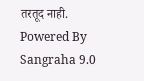तरतूद नाही.
Powered By Sangraha 9.0